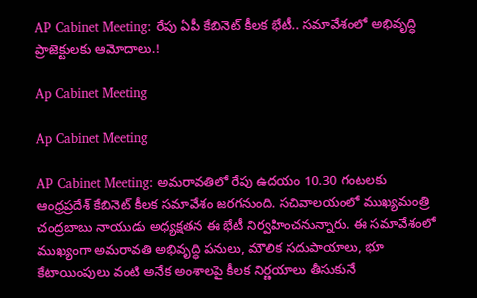AP Cabinet Meeting: రేపు ఏపీ కేబినెట్ కీలక భేటీ.. సమావేశంలో అభివృద్ధి ప్రాజెక్టులకు ఆమోదాలు.!

Ap Cabinet Meeting

Ap Cabinet Meeting

AP Cabinet Meeting: అమరావతిలో రేపు ఉదయం 10.30 గంటలకు ఆంధ్రప్రదేశ్ కేబినెట్ కీలక సమావేశం జరగనుంది. సచివాలయంలో ముఖ్యమంత్రి చంద్రబాబు నాయుడు అధ్యక్షతన ఈ భేటీ నిర్వహించనున్నారు. ఈ సమావేశంలో ముఖ్యంగా అమరావతి అభివృద్ధి పనులు, మౌలిక సదుపాయాలు, భూ కేటాయింపులు వంటి అనేక అంశాలపై కీలక నిర్ణయాలు తీసుకునే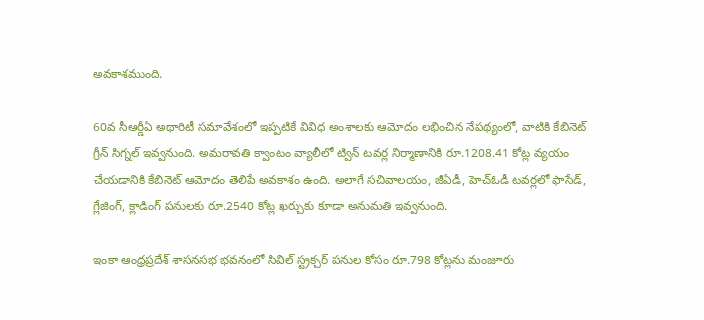అవకాశముంది.

60వ సీఆర్డీఏ అథారిటీ సమావేశంలో ఇప్పటికే వివిధ అంశాలకు ఆమోదం లభించిన నేపథ్యంలో, వాటికి కేబినెట్ గ్రీన్ సిగ్నల్ ఇవ్వనుంది. అమరావతి క్వాంటం వ్యాలీలో ట్విన్ టవర్ల నిర్మాణానికి రూ.1208.41 కోట్ల వ్యయం చేయడానికి కేబినెట్ ఆమోదం తెలిపే అవకాశం ఉంది. అలాగే సచివాలయం, జీఏడీ, హెచ్ఓడీ టవర్లలో ఫాసేడ్, గ్లేజింగ్, క్లాడింగ్ పనులకు రూ.2540 కోట్ల ఖర్చుకు కూడా అనుమతి ఇవ్వనుంది.

ఇంకా ఆంధ్రప్రదేశ్ శాసనసభ భవనంలో సివిల్ స్ట్రక్చర్ పనుల కోసం రూ.798 కోట్లను మంజూరు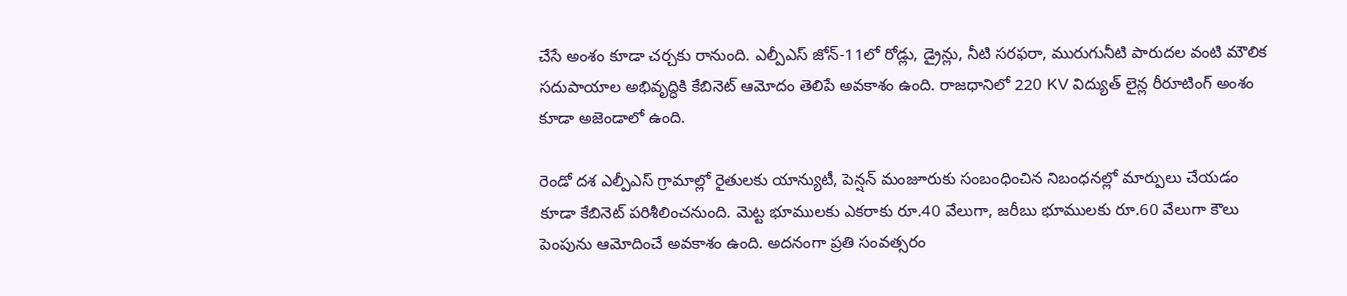చేసే అంశం కూడా చర్చకు రానుంది. ఎల్పీఎస్ జోన్-11లో రోడ్లు, డ్రైన్లు, నీటి సరఫరా, మురుగునీటి పారుదల వంటి మౌలిక సదుపాయాల అభివృద్ధికి కేబినెట్ ఆమోదం తెలిపే అవకాశం ఉంది. రాజధానిలో 220 KV విద్యుత్ లైన్ల రీరూటింగ్ అంశం కూడా అజెండాలో ఉంది.

రెండో దశ ఎల్పీఎస్ గ్రామాల్లో రైతులకు యాన్యుటీ, పెన్షన్ మంజూరుకు సంబంధించిన నిబంధనల్లో మార్పులు చేయడం కూడా కేబినెట్ పరిశీలించనుంది. మెట్ట భూములకు ఎకరాకు రూ.40 వేలుగా, జరీబు భూములకు రూ.60 వేలుగా కౌలు పెంపును ఆమోదించే అవకాశం ఉంది. అదనంగా ప్రతి సంవత్సరం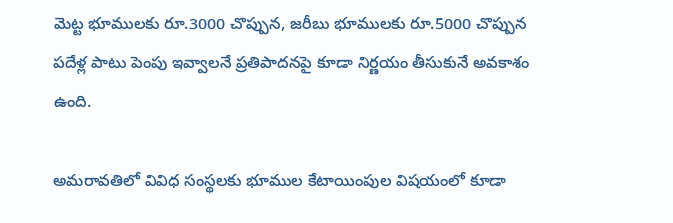మెట్ట భూములకు రూ.3000 చొప్పున, జరీబు భూములకు రూ.5000 చొప్పున పదేళ్ల పాటు పెంపు ఇవ్వాలనే ప్రతిపాదనపై కూడా నిర్ణయం తీసుకునే అవకాశం ఉంది.

అమరావతిలో వివిధ సంస్థలకు భూముల కేటాయింపుల విషయంలో కూడా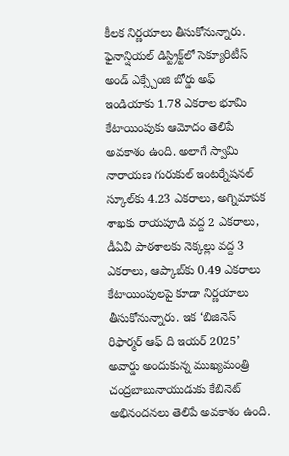కీలక నిర్ణయాలు తీసుకోనున్నారు. ఫైనాన్షియల్ డిస్ట్రిక్ట్‌లో సెక్యూరిటీస్ అండ్ ఎక్స్చేంజి బోర్డు అఫ్ ఇండియాకు 1.78 ఎకరాల భూమి కేటాయింపుకు ఆమోదం తెలిపే అవకాశం ఉంది. అలాగే స్వామి నారాయణ గురుకుల్ ఇంటర్నేషనల్ స్కూల్‌కు 4.23 ఎకరాలు, అగ్నిమాపక శాఖకు రాయపూడి వద్ద 2 ఎకరాలు, డీఏవీ పాఠశాలకు నెక్కల్లు వద్ద 3 ఎకరాలు, ఆప్కాబ్‌కు 0.49 ఎకరాలు కేటాయింపులపై కూడా నిర్ణయాలు తీసుకోనున్నారు. ఇక ‘బిజినెస్ రిఫార్మర్ ఆఫ్ ది ఇయర్ 2025’ అవార్డు అందుకున్న ముఖ్యమంత్రి చంద్రబాబునాయుడుకు కేబినెట్ అభినందనలు తెలిపే అవకాశం ఉంది.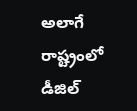అలాగే రాష్ట్రంలో డీజిల్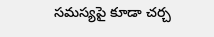సమస్యపై కూడా చర్చ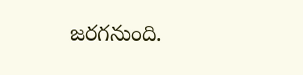జరగనుంది.